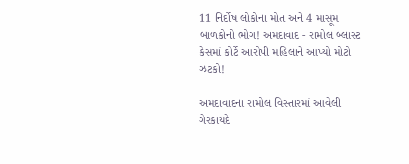11 નિર્દોષ લોકોના મોત અને 4 માસૂમ બાળકોનો ભોગ! અમદાવાદ - રામોલ બ્લાસ્ટ કેસમાં કોર્ટે આરોપી મહિલાને આપ્યો મોટો ઝટકો!

અમદાવાદના રામોલ વિસ્તારમાં આવેલી ગેરકાયદે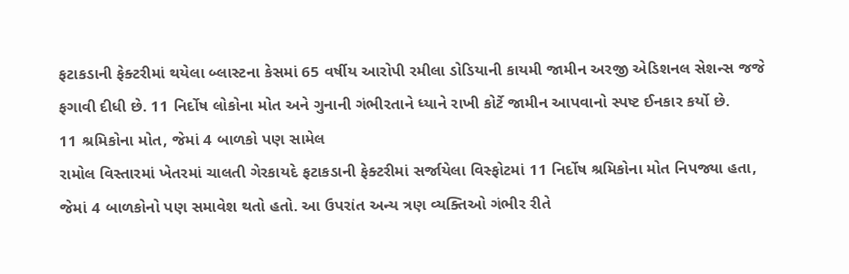ફટાકડાની ફેક્ટરીમાં થયેલા બ્લાસ્ટના કેસમાં 65 વર્ષીય આરોપી રમીલા ડોડિયાની કાયમી જામીન અરજી એડિશનલ સેશન્સ જજે ફગાવી દીધી છે. 11 નિર્દોષ લોકોના મોત અને ગુનાની ગંભીરતાને ધ્યાને રાખી કોર્ટે જામીન આપવાનો સ્પષ્ટ ઈનકાર કર્યો છે.
11 શ્રમિકોના મોત, જેમાં 4 બાળકો પણ સામેલ
રામોલ વિસ્તારમાં ખેતરમાં ચાલતી ગેરકાયદે ફટાકડાની ફેક્ટરીમાં સર્જાયેલા વિસ્ફોટમાં 11 નિર્દોષ શ્રમિકોના મોત નિપજ્યા હતા, જેમાં 4 બાળકોનો પણ સમાવેશ થતો હતો. આ ઉપરાંત અન્ય ત્રણ વ્યક્તિઓ ગંભીર રીતે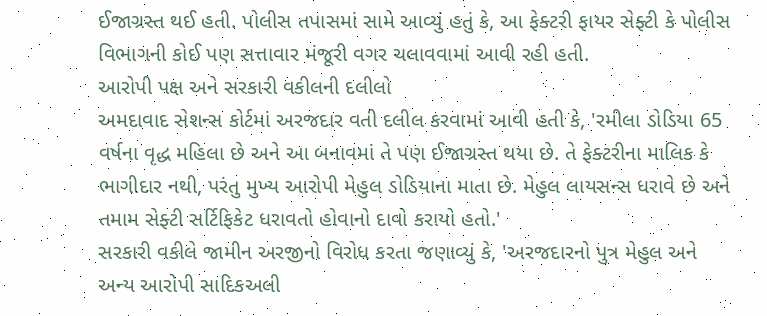ઈજાગ્રસ્ત થઈ હતી. પોલીસ તપાસમાં સામે આવ્યું હતું કે, આ ફેક્ટરી ફાયર સેફ્ટી કે પોલીસ વિભાગની કોઈ પણ સત્તાવાર મંજૂરી વગર ચલાવવામાં આવી રહી હતી.
આરોપી પક્ષ અને સરકારી વકીલની દલીલો
અમદાવાદ સેશન્સ કોર્ટમાં અરજદાર વતી દલીલ કરવામાં આવી હતી કે, 'રમીલા ડોડિયા 65 વર્ષના વૃદ્ધ મહિલા છે અને આ બનાવમાં તે પણ ઈજાગ્રસ્ત થયા છે. તે ફેક્ટરીના માલિક કે ભાગીદાર નથી, પરંતુ મુખ્ય આરોપી મેહુલ ડોડિયાના માતા છે. મેહુલ લાયસન્સ ધરાવે છે અને તમામ સેફ્ટી સર્ટિફિકેટ ધરાવતો હોવાનો દાવો કરાયો હતો.'
સરકારી વકીલે જામીન અરજીનો વિરોધ કરતા જણાવ્યું કે, 'અરજદારનો પુત્ર મેહુલ અને અન્ય આરોપી સાદિકઅલી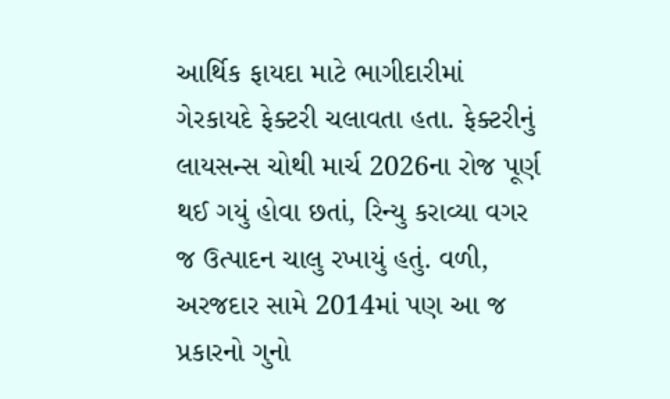આર્થિક ફાયદા માટે ભાગીદારીમાં ગેરકાયદે ફેક્ટરી ચલાવતા હતા. ફેક્ટરીનું લાયસન્સ ચોથી માર્ચ 2026ના રોજ પૂર્ણ થઈ ગયું હોવા છતાં, રિન્યુ કરાવ્યા વગર જ ઉત્પાદન ચાલુ રખાયું હતું. વળી, અરજદાર સામે 2014માં પણ આ જ પ્રકારનો ગુનો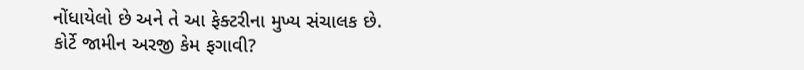નોંધાયેલો છે અને તે આ ફેક્ટરીના મુખ્ય સંચાલક છે.
કોર્ટે જામીન અરજી કેમ ફગાવી?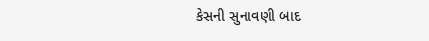કેસની સુનાવણી બાદ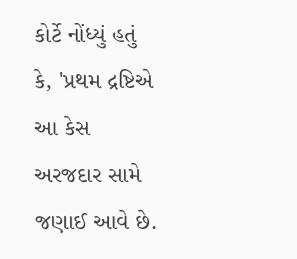કોર્ટે નોંધ્યું હતું કે, 'પ્રથમ દ્રષ્ટિએ આ કેસ અરજદાર સામે જણાઈ આવે છે.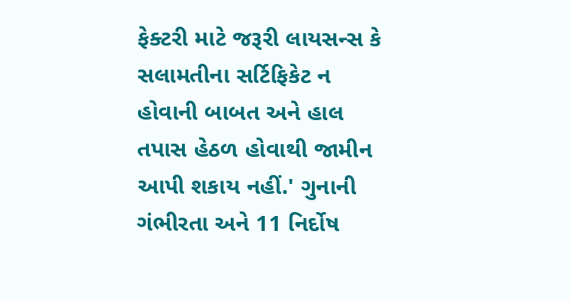ફેક્ટરી માટે જરૂરી લાયસન્સ કે સલામતીના સર્ટિફિકેટ ન હોવાની બાબત અને હાલ તપાસ હેઠળ હોવાથી જામીન આપી શકાય નહીં.' ગુનાની ગંભીરતા અને 11 નિર્દોષ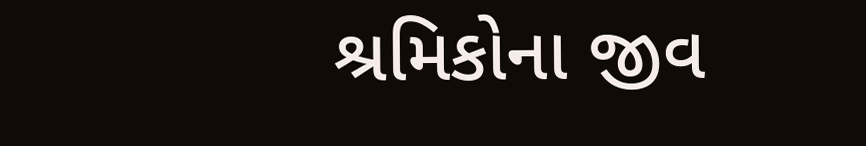શ્રમિકોના જીવ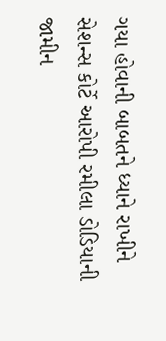ગયા હોવાની બાબતને ધ્યાને રાખીને સેશન્સ કોર્ટે આરોપી રમીલા ડોડિયાની જામીન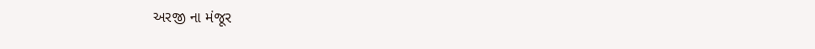અરજી ના મંજૂર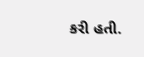કરી હતી.